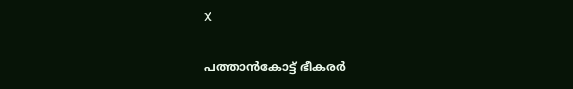X

പത്താന്‍കോട്ട് ഭീകരര്‍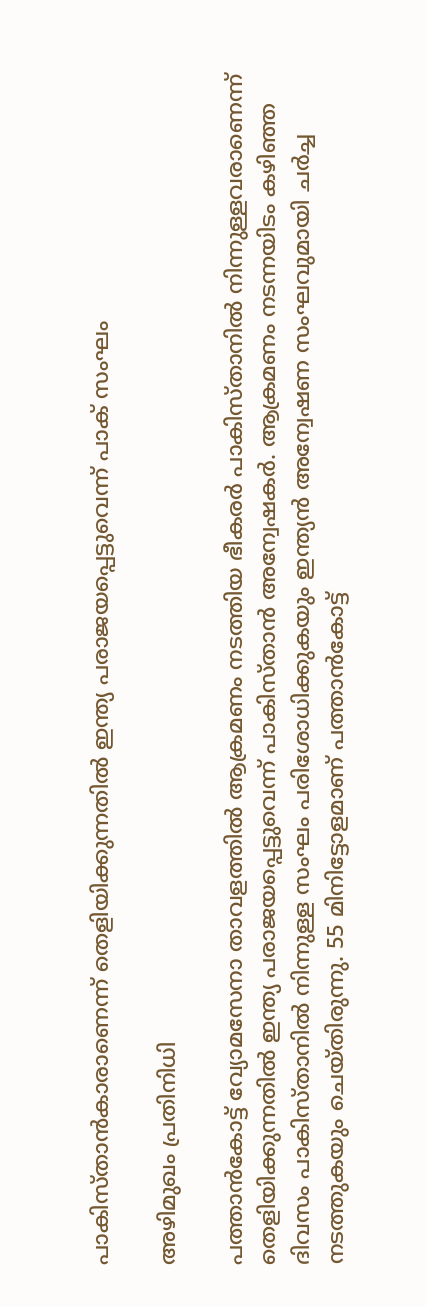പാകിസ്താന്‍കാരാണെന്ന് തെളിയിക്കുന്നതില്‍ ഇന്ത്യ പരാജയപ്പെട്ടുവെന്ന് പാക് സംഘം

അഴിമുഖം പ്രതിനിധി

പത്താന്‍കോട്ട് വ്യോമസേനാ താവളത്തില്‍ ആക്രമണം നടത്തിയ ഭീകരര്‍ പാകിസ്താനില്‍ നിന്നുള്ളവരാണെന്ന് തെളിയിക്കുന്നതില്‍ ഇന്ത്യ പരാജയപ്പെട്ടുവെന്ന് പാകിസ്താന്‍ അന്വേഷകര്‍. ആക്രമണം നടന്നയിടം കഴിഞ്ഞ ദിവസം പാകിസ്താനില്‍ നിന്നുള്ള സംഘം പരിശോധിക്കുകയും ഇന്ത്യന്‍ അന്വേഷണ സംഘവുമായി ചര്‍ച്ച നടത്തുകയും ചെയ്തിരുന്നു. 55 മിനിട്ടോളമാണ് പത്താന്‍കോട്ട്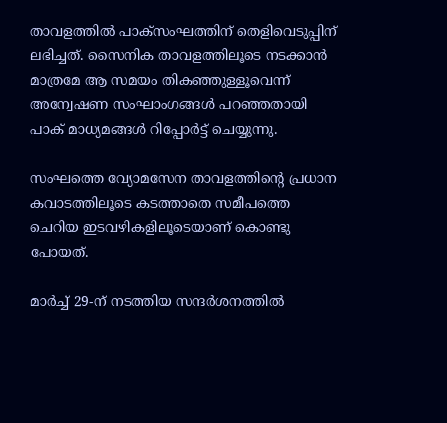താവളത്തില്‍ പാക്‌സംഘത്തിന് തെളിവെടുപ്പിന് ലഭിച്ചത്. സൈനിക താവളത്തിലൂടെ നടക്കാന്‍ മാത്രമേ ആ സമയം തികഞ്ഞുള്ളൂവെന്ന് അന്വേഷണ സംഘാംഗങ്ങള്‍ പറഞ്ഞതായി പാക് മാധ്യമങ്ങള്‍ റിപ്പോര്‍ട്ട് ചെയ്യുന്നു.

സംഘത്തെ വ്യോമസേന താവളത്തിന്റെ പ്രധാന കവാടത്തിലൂടെ കടത്താതെ സമീപത്തെ ചെറിയ ഇടവഴികളിലൂടെയാണ് കൊണ്ടു പോയത്.

മാര്‍ച്ച് 29-ന് നടത്തിയ സന്ദര്‍ശനത്തില്‍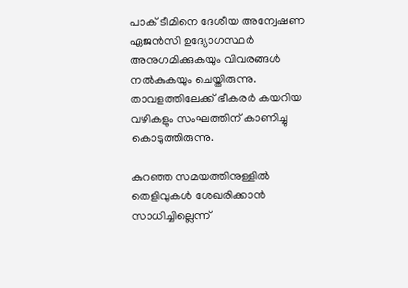പാക് ടീമിനെ ദേശീയ അന്വേഷണ ഏജന്‍സി ഉദ്യോഗസ്ഥര്‍ അനുഗമിക്കുകയും വിവരങ്ങള്‍ നല്‍കുകയും ചെയ്തിരുന്നു. താവളത്തിലേക്ക് ഭീകരര്‍ കയറിയ വഴികളും സംഘത്തിന് കാണിച്ചു കൊടുത്തിരുന്നു.

കുറഞ്ഞ സമയത്തിനുള്ളില്‍ തെളിവുകള്‍ ശേഖരിക്കാന്‍ സാധിച്ചില്ലെന്ന്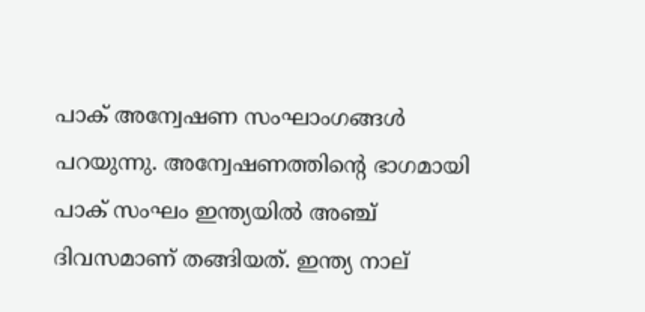പാക് അന്വേഷണ സംഘാംഗങ്ങള്‍ പറയുന്നു. അന്വേഷണത്തിന്റെ ഭാഗമായി പാക് സംഘം ഇന്ത്യയില്‍ അഞ്ച് ദിവസമാണ് തങ്ങിയത്. ഇന്ത്യ നാല്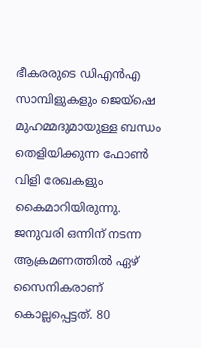ഭീകരരുടെ ഡിഎന്‍എ സാമ്പിളുകളും ജെയ്‌ഷെ മുഹമ്മദുമായുള്ള ബന്ധം തെളിയിക്കുന്ന ഫോണ്‍ വിളി രേഖകളും കൈമാറിയിരുന്നു. ജനുവരി ഒന്നിന് നടന്ന ആക്രമണത്തില്‍ ഏഴ് സൈനികരാണ് കൊല്ലപ്പെട്ടത്. 80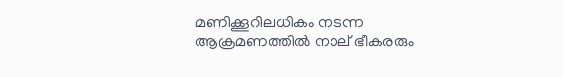മണിക്കൂറിലധികം നടന്ന ആക്രമണത്തില്‍ നാല് ഭീകരരും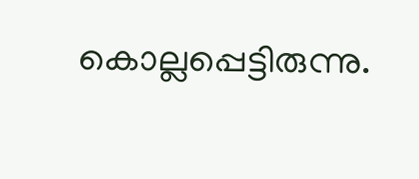കൊല്ലപ്പെട്ടിരുന്നു.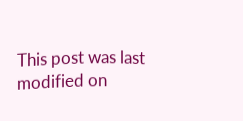This post was last modified on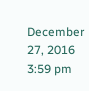December 27, 2016 3:59 pm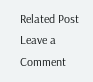Related Post
Leave a Comment